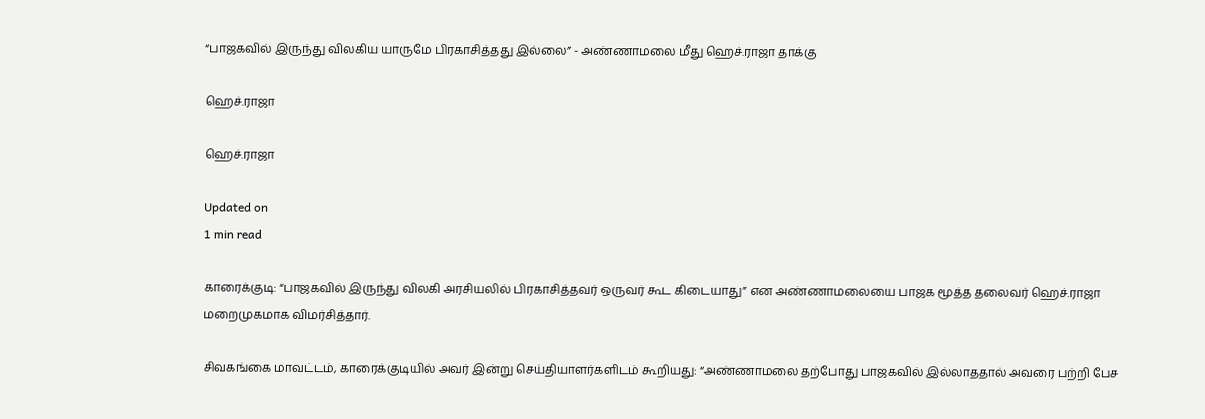“பாஜகவில் இருந்து விலகிய யாருமே பிரகாசித்தது இல்லை” - அண்ணாமலை மீது ஹெச்.ராஜா தாக்கு

ஹெச்.ராஜா

ஹெச்.ராஜா

Updated on
1 min read

காரைக்குடி: “பாஜகவில் இருந்து விலகி அரசியலில் பிரகாசித்தவர் ஒருவர் கூட கிடையாது” என அண்ணாமலையை பாஜக மூத்த தலைவர் ஹெச்.ராஜா மறைமுகமாக விமர்சித்தார்.

சிவகங்கை மாவட்டம், காரைக்குடியில் அவர் இன்று செய்தியாளர்களிடம் கூறியது: “அண்ணாமலை தற்போது பாஜகவில் இல்லாததால் அவரை பற்றி பேச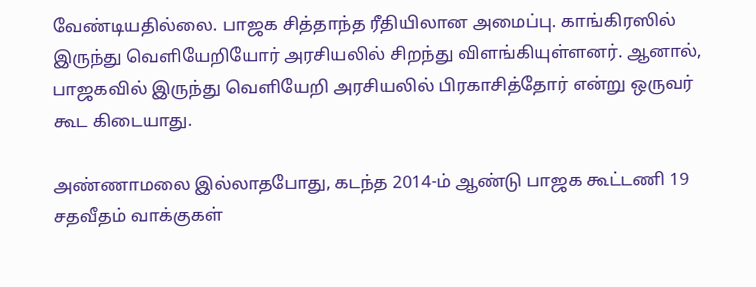வேண்டியதில்லை. பாஜக சித்தாந்த ரீதியிலான அமைப்பு. காங்கிரஸில் இருந்து வெளியேறியோர் அரசியலில் சிறந்து விளங்கியுள்ளனர். ஆனால், பாஜகவில் இருந்து வெளியேறி அரசியலில் பிரகாசித்தோர் என்று ஒருவர் கூட கிடையாது.

அண்ணாமலை இல்லாதபோது, கடந்த 2014-ம் ஆண்டு பாஜக கூட்டணி 19 சதவீதம் வாக்குகள்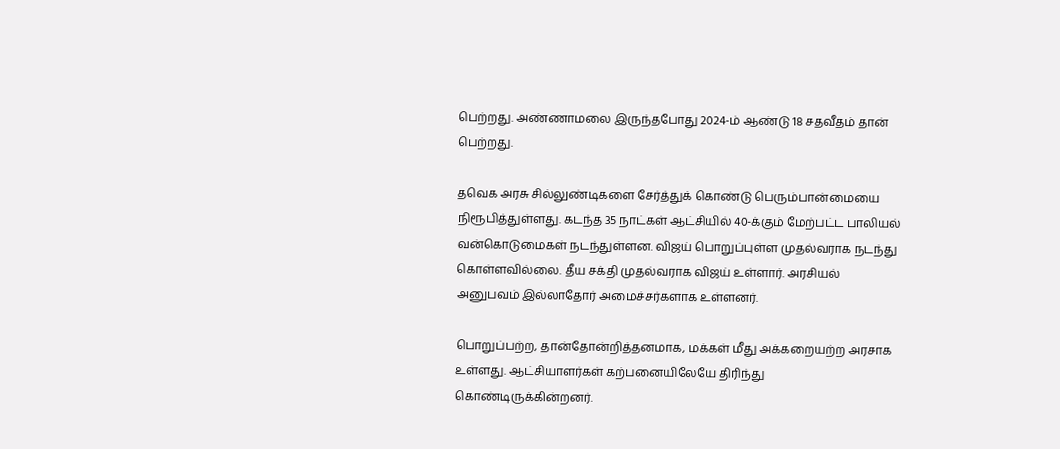பெற்றது. அண்ணாமலை இருந்தபோது 2024-ம் ஆண்டு 18 சதவீதம் தான் பெற்றது.

தவெக அரசு சில்லுண்டிகளை சேர்த்துக் கொண்டு பெரும்பான்மையை நிரூபித்துள்ளது. கடந்த 35 நாட்கள் ஆட்சியில் 40-க்கும் மேற்பட்ட பாலியல் வன்கொடுமைகள் நடந்துள்ளன. விஜய் பொறுப்புள்ள முதல்வராக நடந்து கொள்ளவில்லை. தீய சக்தி முதல்வராக விஜய் உள்ளார். அரசியல் அனுபவம் இல்லாதோர் அமைச்சர்களாக உள்ளனர்.

பொறுப்பற்ற, தான்தோன்றித்தனமாக, மக்கள் மீது அக்கறையற்ற அரசாக உள்ளது. ஆட்சியாளர்கள் கற்பனையிலேயே திரிந்து கொண்டிருக்கின்றனர்.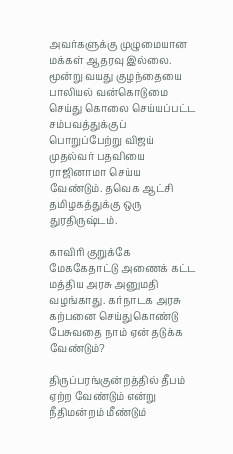அவர்களுக்கு முழுமையான மக்கள் ஆதரவு இல்லை. மூன்று வயது குழந்தையை பாலியல் வன்கொடுமை செய்து கொலை செய்யப்பட்ட சம்பவத்துக்குப் பொறுப்பேற்று விஜய் முதல்வர் பதவியை ராஜினாமா செய்ய வேண்டும். தவெக ஆட்சி தமிழகத்துக்கு ஒரு துரதிருஷ்டம்.

காவிரி குறுக்கே மேககேதாட்டு அணைக் கட்ட மத்திய அரசு அனுமதி வழங்காது. கர்நாடக அரசு கற்பனை செய்துகொண்டு பேசுவதை நாம் ஏன் தடுக்க வேண்டும்?

திருப்பரங்குன்றத்தில் தீபம் ஏற்ற வேண்டும் என்று நீதிமன்றம் மீண்டும்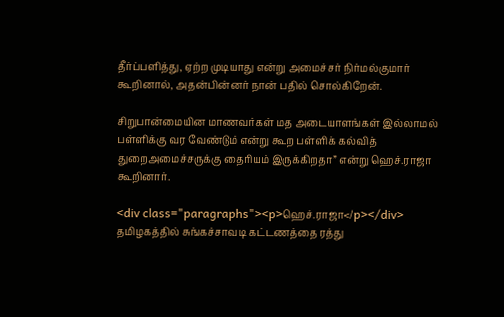தீர்ப்பளித்து, ஏற்ற முடியாது என்று அமைச்சர் நிர்மல்குமார் கூறினால், அதன்பின்னர் நான் பதில் சொல்கிறேன்.

சிறுபான்மையின மாணவர்கள் மத அடையாளங்கள் இல்லாமல் பள்ளிக்கு வர வேண்டும் என்று கூற பள்ளிக் கல்வித் துறைஅமைச்சருக்கு தைரியம் இருக்கிறதா” என்று ஹெச்.ராஜா கூறினார்.

<div class="paragraphs"><p>ஹெச்.ராஜா</p></div>
தமிழகத்தில் சுங்கச்சாவடி கட்டணத்தை ரத்து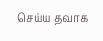செய்ய தவாக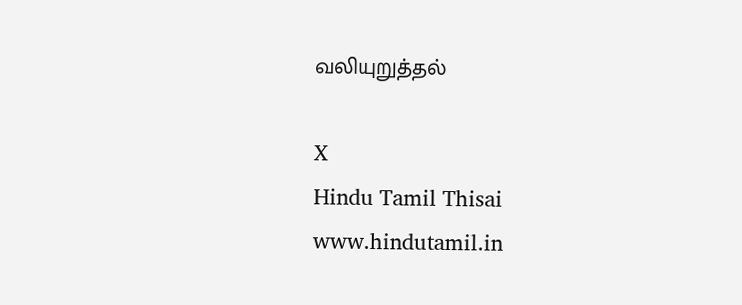வலியுறுத்தல்

X
Hindu Tamil Thisai
www.hindutamil.in